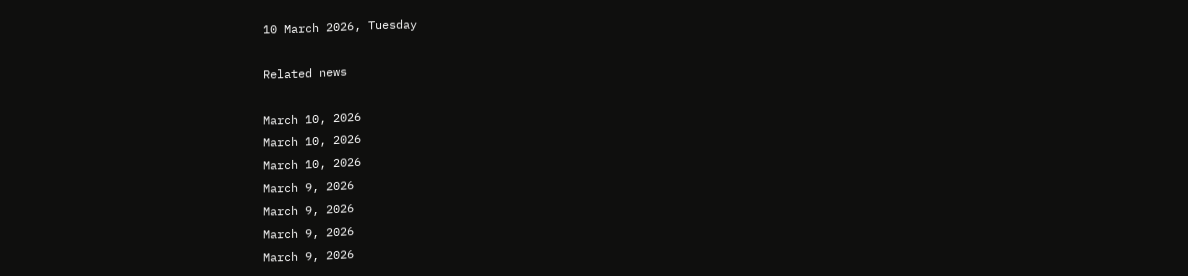10 March 2026, Tuesday

Related news

March 10, 2026
March 10, 2026
March 10, 2026
March 9, 2026
March 9, 2026
March 9, 2026
March 9, 2026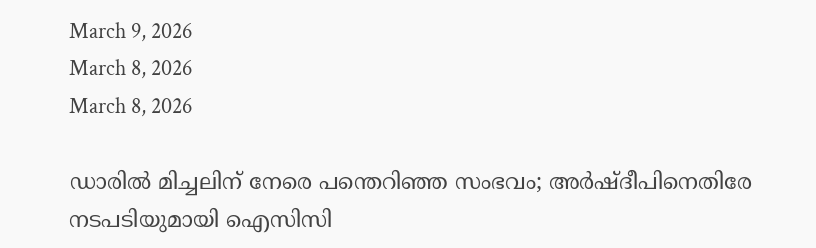March 9, 2026
March 8, 2026
March 8, 2026

ഡാരിൽ മിച്ചലിന് നേരെ പന്തെറിഞ്ഞ സംഭവം; അർഷ്ദീപിനെതിരേ നടപടിയുമായി ഐസിസി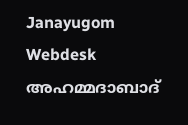Janayugom Webdesk
അഹമ്മദാബാദ്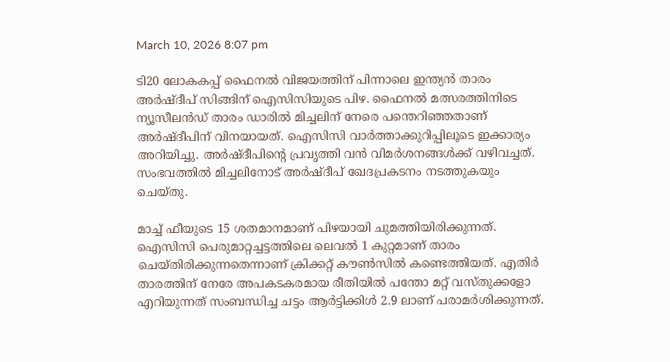March 10, 2026 8:07 pm

ടി20 ലോകകപ്പ് ഫൈനൽ വിജയത്തിന് പിന്നാലെ ഇന്ത്യൻ താരം അർഷ്ദീപ് സിങ്ങിന് ഐസിസിയുടെ പിഴ. ഫൈനൽ മത്സരത്തിനിടെ ന്യൂസീലൻഡ് താരം ഡാരിൽ മിച്ചലിന് നേരെ പന്തെറിഞ്ഞതാണ് അർഷ്ദീപിന് വിനയായത്. ഐസിസി വാർത്താക്കുറിപ്പിലൂടെ ഇക്കാര്യം അറിയിച്ചു. അർഷ്ദീപിന്റെ പ്രവൃത്തി വൻ വിമർശനങ്ങൾക്ക് വഴിവച്ചത്. സംഭവത്തിൽ മിച്ചലിനോട് അർഷ്ദീപ് ഖേദപ്രകടനം നടത്തുകയും ചെയ്തു.

മാച്ച് ഫീയുടെ 15 ശതമാനമാണ് പിഴയായി ചുമത്തിയിരിക്കുന്നത്. ഐസിസി പെരുമാറ്റച്ചട്ടത്തിലെ ലെവൽ 1 കുറ്റമാണ് താരം ചെയ്തിരിക്കുന്നതെന്നാണ് ക്രിക്കറ്റ് കൗൺസിൽ കണ്ടെത്തിയത്. എതിർ താരത്തിന് നേരേ അപകടകരമായ രീതിയിൽ പന്തോ മറ്റ് വസ്തുക്കളോ എറിയുന്നത് സംബന്ധിച്ച ചട്ടം ആർട്ടിക്കിൾ 2.9 ലാണ് പരാമർശിക്കുന്നത്.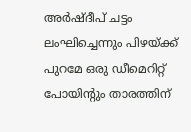അർഷ്ദീപ് ചട്ടം ലംഘിച്ചെന്നും പിഴയ്ക്ക് പുറമേ ഒരു ഡീമെറിറ്റ് പോയിന്റും താരത്തിന്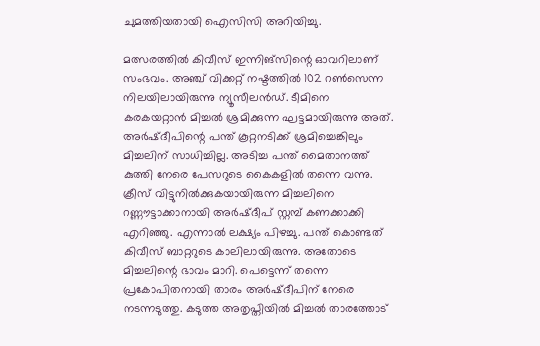ചുമത്തിയതായി ഐസിസി അറിയിച്ചു.

മത്സരത്തിൽ കിവീസ് ഇന്നിങ്‌സിന്റെ ഓവറിലാണ് സംഭവം. അഞ്ച് വിക്കറ്റ് നഷ്ടത്തിൽ 102 റൺസെന്ന നിലയിലായിരുന്നു ന്യൂസീലൻഡ്. ടീമിനെ കരകയറ്റാൻ മിച്ചൽ ശ്രമിക്കുന്ന ഘട്ടമായിരുന്നു അത്. അർഷ്ദീപിന്റെ പന്ത് കൂറ്റനടിക്ക് ശ്രമിച്ചെങ്കിലും മിച്ചലിന് സാധിച്ചില്ല. അടിച്ച പന്ത് മൈതാനത്ത് കുത്തി നേരെ പേസറുടെ കൈകളിൽ തന്നെ വന്നു. ക്രീസ് വിട്ടുനിൽക്കുകയായിരുന്ന മിച്ചലിനെ റണ്ണൗട്ടാക്കാനായി അർഷ്ദീപ് സ്റ്റമ്പ് കണക്കാക്കി എറിഞ്ഞു. എന്നാൽ ലക്ഷ്യം പിഴച്ചു. പന്ത് കൊണ്ടത് കിവീസ് ബാറ്ററുടെ കാലിലായിരുന്നു. അതോടെ മിച്ചലിന്റെ ഭാവം മാറി. പെട്ടെന്ന് തന്നെ പ്രകോപിതനായി താരം അർഷ്ദീപിന് നേരെ നടന്നടുത്തു. കടുത്ത അതൃപ്തിയിൽ മിച്ചൽ താരത്തോട്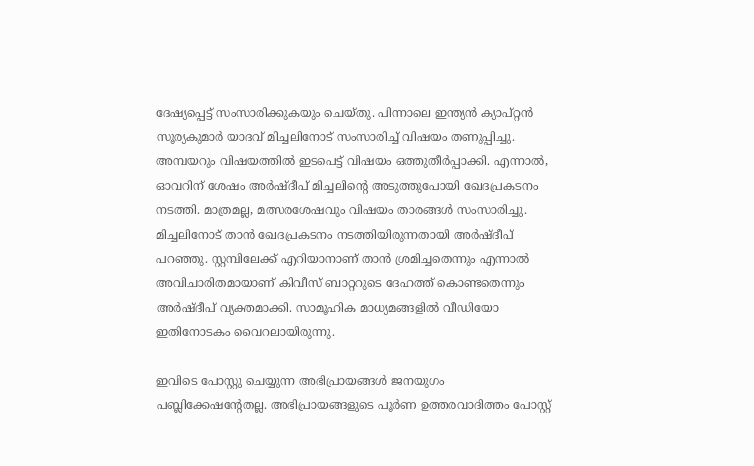ദേഷ്യപ്പെട്ട് സംസാരിക്കുകയും ചെയ്തു. പിന്നാലെ ഇന്ത്യൻ ക്യാപ്റ്റൻ സൂര്യകുമാർ യാദവ് മിച്ചലിനോട് സംസാരിച്ച് വിഷയം തണുപ്പിച്ചു. അമ്പയറും വിഷയത്തിൽ ഇടപെട്ട് വിഷയം ഒത്തുതീര്‍പ്പാക്കി. എന്നാൽ, ഓവറിന് ശേഷം അർഷ്ദീപ് മിച്ചലിന്റെ അടുത്തുപോയി ഖേദപ്രകടനം നടത്തി. മാത്രമല്ല, മത്സരശേഷവും വിഷയം താരങ്ങൾ സംസാരിച്ചു. മിച്ചലിനോട് താൻ ഖേദപ്രകടനം നടത്തിയിരുന്നതായി അർഷ്ദീപ് പറഞ്ഞു. സ്റ്റമ്പിലേക്ക് എറിയാനാണ് താൻ ശ്രമിച്ചതെന്നും എന്നാൽ അവിചാരിതമായാണ് കിവീസ് ബാറ്ററുടെ ദേഹത്ത് കൊണ്ടതെന്നും അർഷ്ദീപ് വ്യക്തമാക്കി. സാമൂഹിക മാധ്യമങ്ങളിൽ വീഡിയോ ഇതിനോടകം വൈറലായിരുന്നു.

ഇവിടെ പോസ്റ്റു ചെയ്യുന്ന അഭിപ്രായങ്ങള്‍ ജനയുഗം പബ്ലിക്കേഷന്റേതല്ല. അഭിപ്രായങ്ങളുടെ പൂര്‍ണ ഉത്തരവാദിത്തം പോസ്റ്റ്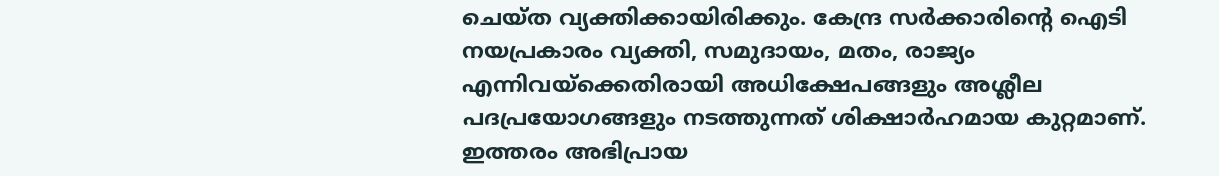ചെയ്ത വ്യക്തിക്കായിരിക്കും. കേന്ദ്ര സര്‍ക്കാരിന്റെ ഐടി നയപ്രകാരം വ്യക്തി, സമുദായം, മതം, രാജ്യം എന്നിവയ്‌ക്കെതിരായി അധിക്ഷേപങ്ങളും അശ്ലീല പദപ്രയോഗങ്ങളും നടത്തുന്നത് ശിക്ഷാര്‍ഹമായ കുറ്റമാണ്. ഇത്തരം അഭിപ്രായ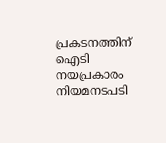പ്രകടനത്തിന് ഐടി നയപ്രകാരം നിയമനടപടി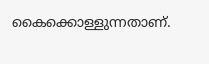കൈക്കൊള്ളുന്നതാണ്.